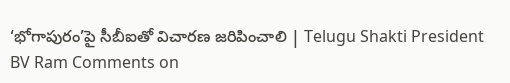‘భోగాపురం’పై సీబీఐతో విచారణ జరిపించాలి | Telugu Shakti President BV Ram Comments on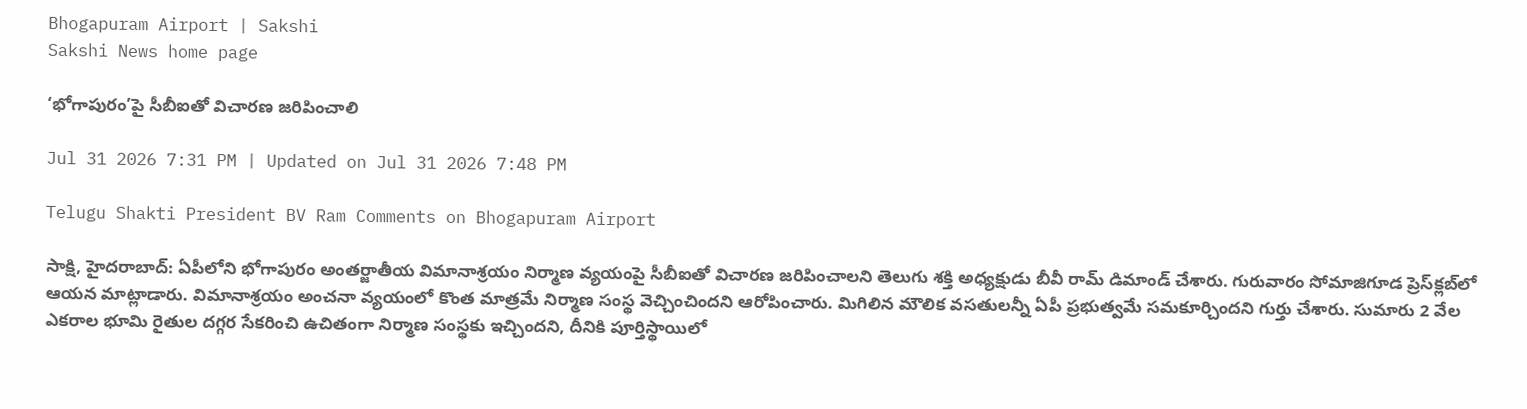Bhogapuram Airport | Sakshi
Sakshi News home page

‘భోగాపురం’పై సీబీఐతో విచారణ జరిపించాలి

Jul 31 2026 7:31 PM | Updated on Jul 31 2026 7:48 PM

Telugu Shakti President BV Ram Comments on Bhogapuram Airport

సాక్షి, హైద‌రాబాద్‌: ఏపీలోని భోగాపురం అంతర్జాతీయ విమానాశ్రయం నిర్మాణ వ్యయంపై సీబీఐతో విచారణ జరిపించాలని తెలుగు శక్తి అధ్యక్షుడు బీవీ రామ్‌ డిమాండ్‌ చేశారు. గురువారం సోమాజిగూడ ప్రెస్‌క్లబ్‌లో ఆయన మాట్లాడారు. విమానాశ్రయం అంచనా వ్యయంలో కొంత మాత్రమే నిర్మాణ సంస్థ వెచ్చించిందని ఆరోపించారు. మిగిలిన మౌలిక వసతులన్నీ ఏపీ ప్రభుత్వమే సమకూర్చిందని గుర్తు చేశారు. సుమారు 2 వేల ఎకరాల భూమి రైతుల దగ్గర సేకరించి ఉచితంగా నిర్మాణ సంస్థకు ఇచ్చిందని, దీనికి పూర్తిస్థాయిలో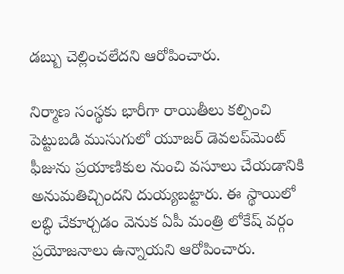డబ్బు చెల్లించలేదని ఆరోపించారు.

నిర్మాణ సంస్థకు భారీగా రాయితీలు కల్పించి పెట్టుబడి ముసుగులో యూజర్‌ డెవలప్‌మెంట్‌ ఫీజును ప్రయాణికుల నుంచి వసూలు చేయడానికి అనుమతిచ్చిందని దుయ్యబట్టారు. ఈ స్థాయిలో లబ్ధి చేకూర్చడం వెనుక ఏపీ మంత్రి లోకేష్‌ వర్గం ప్రయోజనాలు ఉన్నాయని ఆరోపించారు.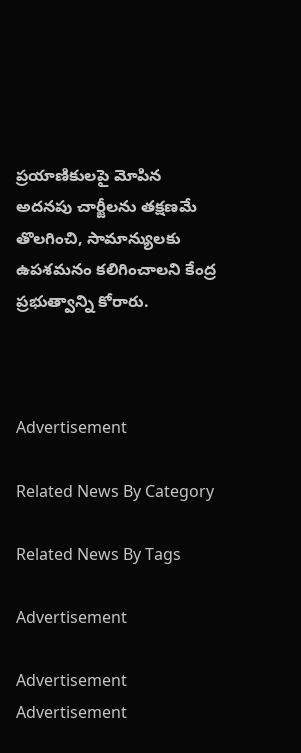ప్రయాణికులపై మోపిన అదనపు చార్జీలను తక్షణమే తొలగించి, సామాన్యులకు ఉపశమనం కలిగించాలని కేంద్ర ప్రభుత్వాన్ని కోరారు.



Advertisement

Related News By Category

Related News By Tags

Advertisement

Advertisement
Advertisement